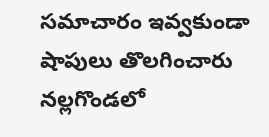సమాచారం ఇవ్వకుండా షాపులు తొలగించారు
నల్లగొండలో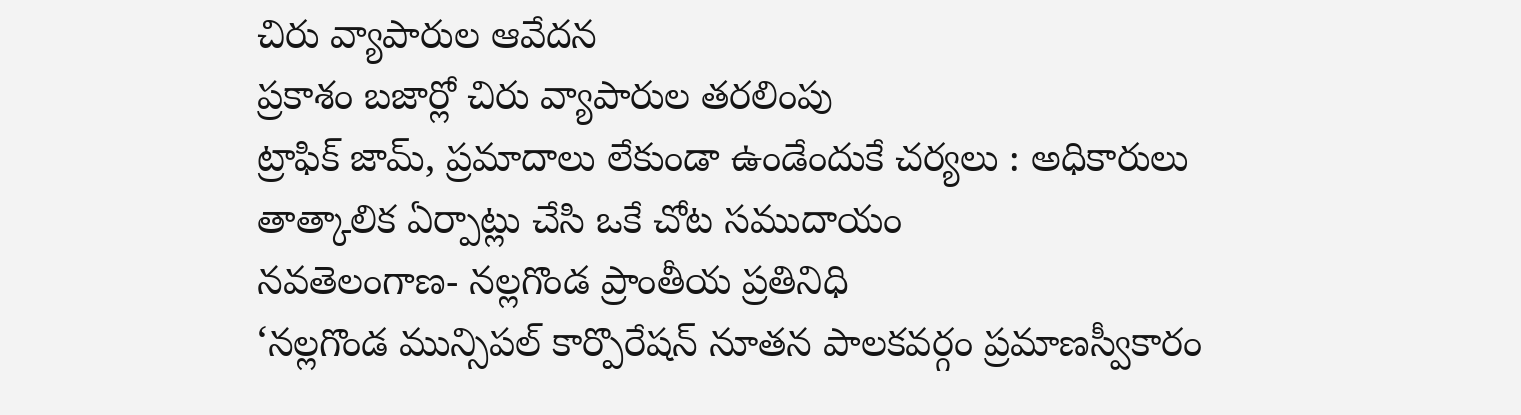చిరు వ్యాపారుల ఆవేదన
ప్రకాశం బజార్లో చిరు వ్యాపారుల తరలింపు
ట్రాఫిక్ జామ్, ప్రమాదాలు లేకుండా ఉండేందుకే చర్యలు : అధికారులు
తాత్కాలిక ఏర్పాట్లు చేసి ఒకే చోట సముదాయం
నవతెలంగాణ- నల్లగొండ ప్రాంతీయ ప్రతినిధి
‘నల్లగొండ మున్సిపల్ కార్పొరేషన్ నూతన పాలకవర్గం ప్రమాణస్వీకారం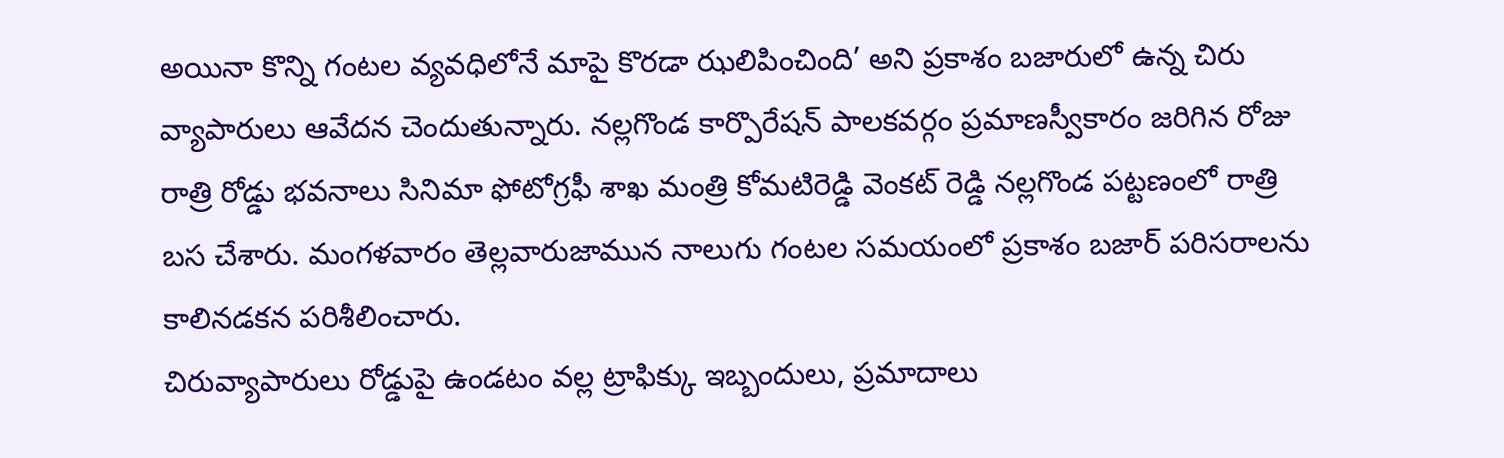అయినా కొన్ని గంటల వ్యవధిలోనే మాపై కొరడా ఝలిపించింది’ అని ప్రకాశం బజారులో ఉన్న చిరు వ్యాపారులు ఆవేదన చెందుతున్నారు. నల్లగొండ కార్పొరేషన్ పాలకవర్గం ప్రమాణస్వీకారం జరిగిన రోజు రాత్రి రోడ్డు భవనాలు సినిమా ఫోటోగ్రఫీ శాఖ మంత్రి కోమటిరెడ్డి వెంకట్ రెడ్డి నల్లగొండ పట్టణంలో రాత్రి బస చేశారు. మంగళవారం తెల్లవారుజామున నాలుగు గంటల సమయంలో ప్రకాశం బజార్ పరిసరాలను కాలినడకన పరిశీలించారు.
చిరువ్యాపారులు రోడ్డుపై ఉండటం వల్ల ట్రాఫిక్కు ఇబ్బందులు, ప్రమాదాలు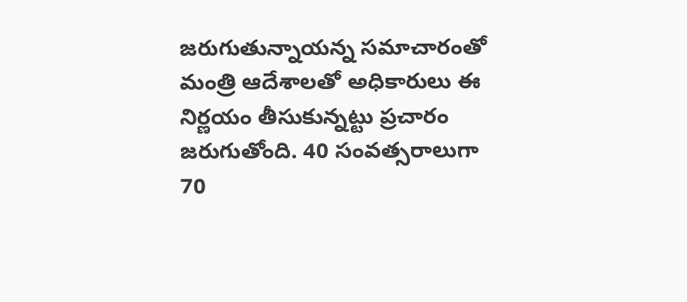జరుగుతున్నాయన్న సమాచారంతో మంత్రి ఆదేశాలతో అధికారులు ఈ నిర్ణయం తీసుకున్నట్టు ప్రచారం జరుగుతోంది. 40 సంవత్సరాలుగా 70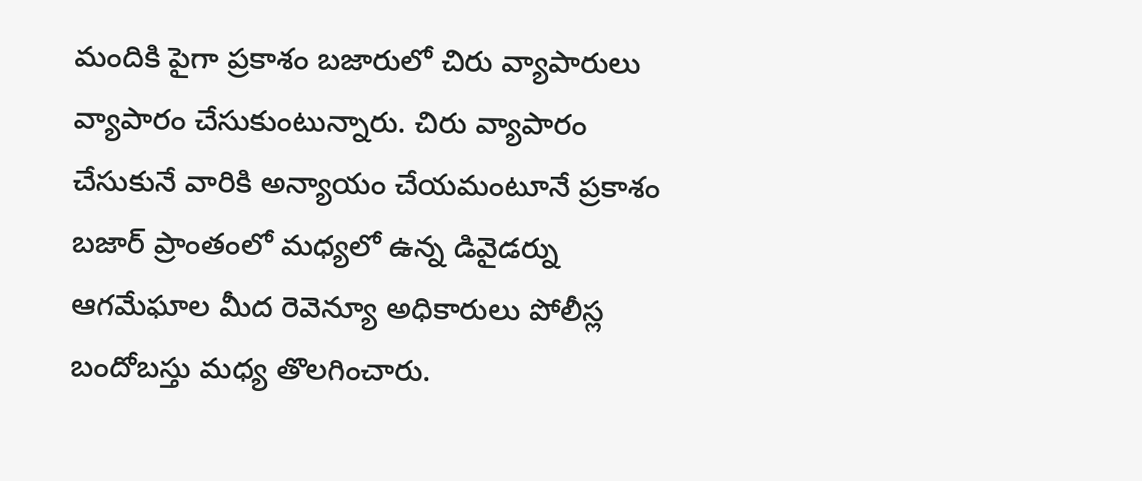మందికి పైగా ప్రకాశం బజారులో చిరు వ్యాపారులు వ్యాపారం చేసుకుంటున్నారు. చిరు వ్యాపారం చేసుకునే వారికి అన్యాయం చేయమంటూనే ప్రకాశం బజార్ ప్రాంతంలో మధ్యలో ఉన్న డివైడర్ను ఆగమేఘాల మీద రెవెన్యూ అధికారులు పోలీస్ల బందోబస్తు మధ్య తొలగించారు.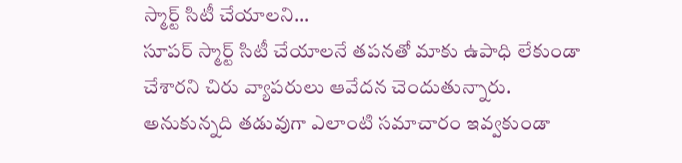స్మార్ట్ సిటీ చేయాలని…
సూపర్ స్మార్ట్ సిటీ చేయాలనే తపనతో మాకు ఉపాధి లేకుండా చేశారని చిరు వ్యాపరులు ఆవేదన చెందుతున్నారు. అనుకున్నది తడువుగా ఎలాంటి సమాచారం ఇవ్వకుండా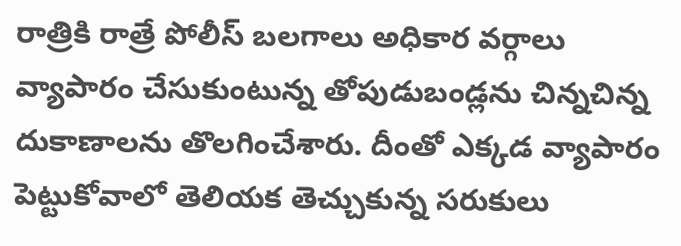రాత్రికి రాత్రే పోలీస్ బలగాలు అధికార వర్గాలు వ్యాపారం చేసుకుంటున్న తోపుడుబండ్లను చిన్నచిన్న దుకాణాలను తొలగించేశారు. దీంతో ఎక్కడ వ్యాపారం పెట్టుకోవాలో తెలియక తెచ్చుకున్న సరుకులు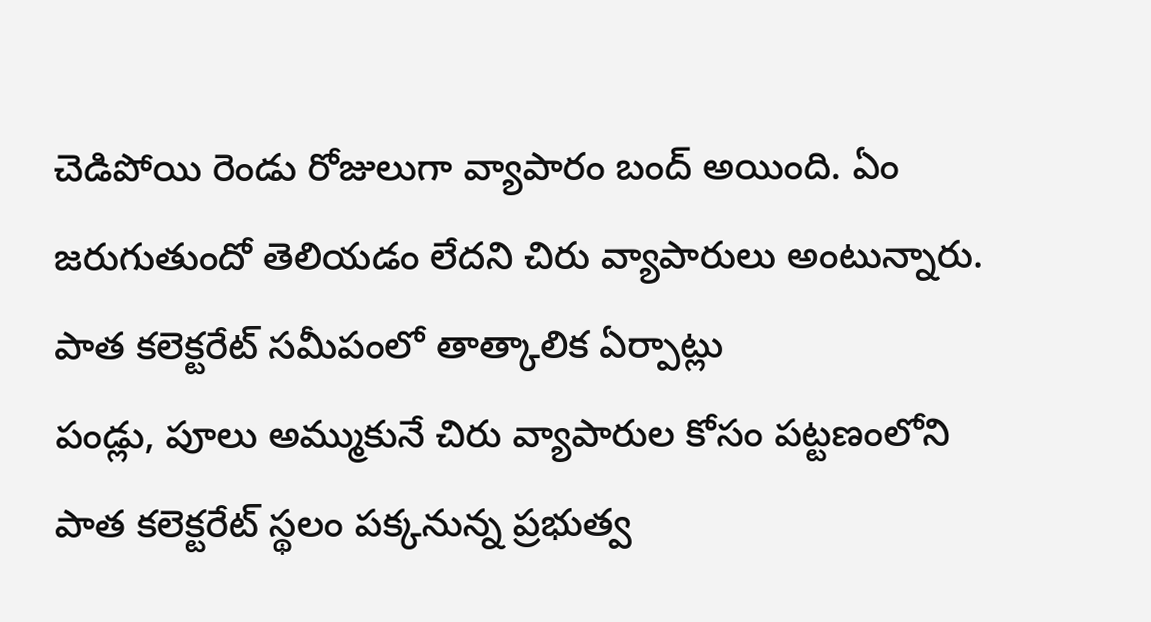చెడిపోయి రెండు రోజులుగా వ్యాపారం బంద్ అయింది. ఏం జరుగుతుందో తెలియడం లేదని చిరు వ్యాపారులు అంటున్నారు.
పాత కలెక్టరేట్ సమీపంలో తాత్కాలిక ఏర్పాట్లు
పండ్లు, పూలు అమ్ముకునే చిరు వ్యాపారుల కోసం పట్టణంలోని పాత కలెక్టరేట్ స్థలం పక్కనున్న ప్రభుత్వ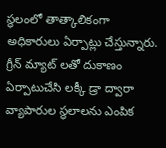స్థలంలో తాత్కాలికంగా అధికారులు ఏర్పాట్లు చేస్తున్నారు. గ్రీన్ మ్యాట్ లతో దుకాణం ఏర్పాటుచేసి లక్కీ డ్రా ద్వారా వ్యాపారుల స్థలాలను ఎంపిక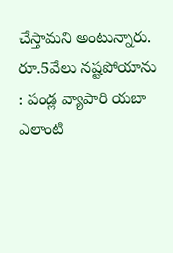చేస్తామని అంటున్నారు.
రూ.5వేలు నష్టపోయాను : పండ్ల వ్యాపారి యబా
ఎలాంటి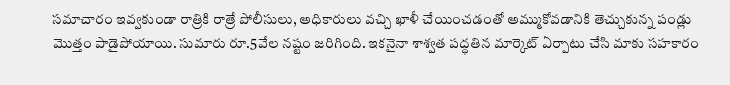సమాచారం ఇవ్వకుండా రాత్రికి రాత్రే పోలీసులు, అధికారులు వచ్చి ఖాళీ చేయించడంతో అమ్ముకోవడానికి తెచ్చుకున్న పండ్లు మొత్తం పాడైపోయాయి. సుమారు రూ.5వేల నష్టం జరిగింది. ఇకనైనా శాశ్వత పద్ధతిన మార్కెట్ ఏర్పాటు చేసి మాకు సహకారం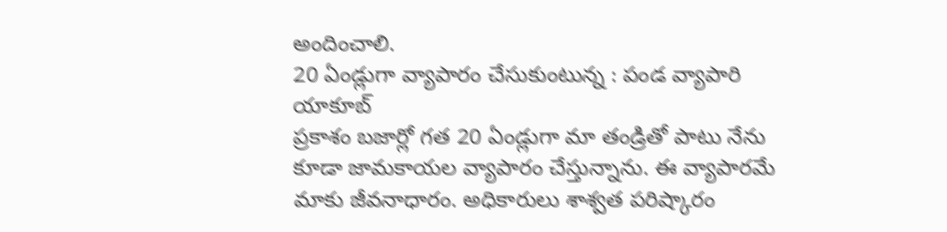అందించాలి.
20 ఏండ్లుగా వ్యాపారం చేసుకుంటున్న : పండ వ్యాపారి యాకూబ్
ప్రకాశం బజార్లో గత 20 ఏండ్లుగా మా తండ్రితో పాటు నేను కూడా జామకాయల వ్యాపారం చేస్తున్నాను. ఈ వ్యాపారమే మాకు జీవనాధారం. అధికారులు శాశ్వత పరిష్కారం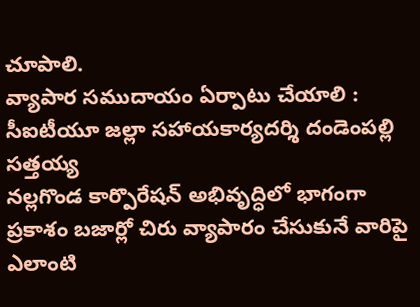చూపాలి.
వ్యాపార సముదాయం ఏర్పాటు చేయాలి : సీఐటీయూ జల్లా సహాయకార్యదర్శి దండెంపల్లి సత్తయ్య
నల్లగొండ కార్పొరేషన్ అభివృద్ధిలో భాగంగా ప్రకాశం బజార్లో చిరు వ్యాపారం చేసుకునే వారిపై ఎలాంటి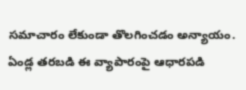సమాచారం లేకుండా తొలగించడం అన్యాయం. ఏండ్ల తరబడి ఈ వ్యాపారంపై ఆధారపడి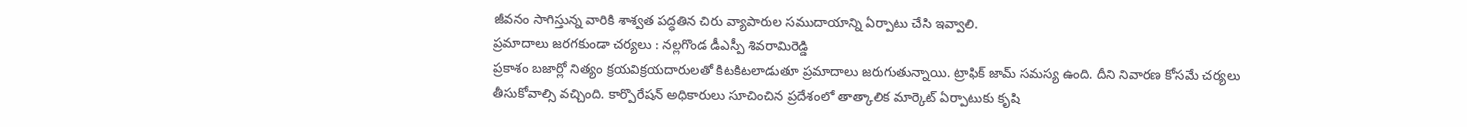జీవనం సాగిస్తున్న వారికి శాశ్వత పద్ధతిన చిరు వ్యాపారుల సముదాయాన్ని ఏర్పాటు చేసి ఇవ్వాలి.
ప్రమాదాలు జరగకుండా చర్యలు : నల్లగొండ డీఎస్పీ శివరామిరెడ్డి
ప్రకాశం బజార్లో నిత్యం క్రయవిక్రయదారులతో కిటకిటలాడుతూ ప్రమాదాలు జరుగుతున్నాయి. ట్రాఫిక్ జామ్ సమస్య ఉంది. దీని నివారణ కోసమే చర్యలు తీసుకోవాల్సి వచ్చింది. కార్పొరేషన్ అధికారులు సూచించిన ప్రదేశంలో తాత్కాలిక మార్కెట్ ఏర్పాటుకు కృషి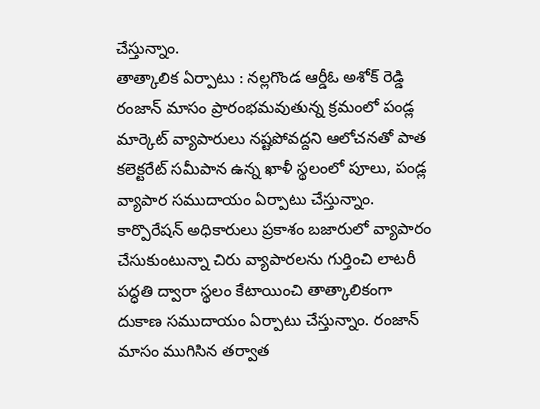చేస్తున్నాం.
తాత్కాలిక ఏర్పాటు : నల్లగొండ ఆర్డీఓ అశోక్ రెడ్డి
రంజాన్ మాసం ప్రారంభమవుతున్న క్రమంలో పండ్ల మార్కెట్ వ్యాపారులు నష్టపోవద్దని ఆలోచనతో పాత కలెక్టరేట్ సమీపాన ఉన్న ఖాళీ స్థలంలో పూలు, పండ్ల వ్యాపార సముదాయం ఏర్పాటు చేస్తున్నాం. కార్పొరేషన్ అధికారులు ప్రకాశం బజారులో వ్యాపారం చేసుకుంటున్నా చిరు వ్యాపారలను గుర్తించి లాటరీ పద్ధతి ద్వారా స్థలం కేటాయించి తాత్కాలికంగా దుకాణ సముదాయం ఏర్పాటు చేస్తున్నాం. రంజాన్ మాసం ముగిసిన తర్వాత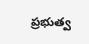ప్రభుత్వ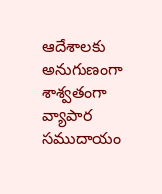ఆదేశాలకు అనుగుణంగా శాశ్వతంగా వ్యాపార సముదాయం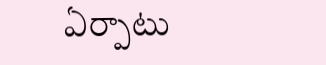ఏర్పాటు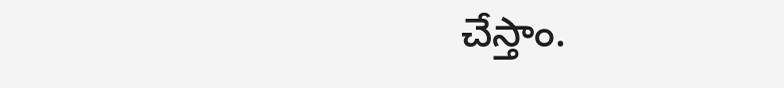చేస్తాం.